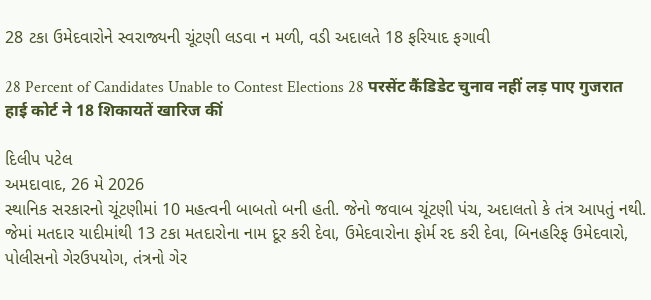28 ટકા ઉમેદવારોને સ્વરાજ્યની ચૂંટણી લડવા ન મળી, વડી અદાલતે 18 ફરિયાદ ફગાવી

28 Percent of Candidates Unable to Contest Elections 28 परसेंट कैंडिडेट चुनाव नहीं लड़ पाए गुजरात हाई कोर्ट ने 18 शिकायतें खारिज कीं

દિલીપ પટેલ
અમદાવાદ, 26 મે 2026
સ્થાનિક સરકારનો ચૂંટણીમાં 10 મહત્વની બાબતો બની હતી. જેનો જવાબ ચૂંટણી પંચ, અદાલતો કે તંત્ર આપતું નથી. જેમાં મતદાર યાદીમાંથી 13 ટકા મતદારોના નામ દૂર કરી દેવા, ઉમેદવારોના ફોર્મ રદ કરી દેવા, બિનહરિફ ઉમેદવારો, પોલીસનો ગેરઉપયોગ, તંત્રનો ગેર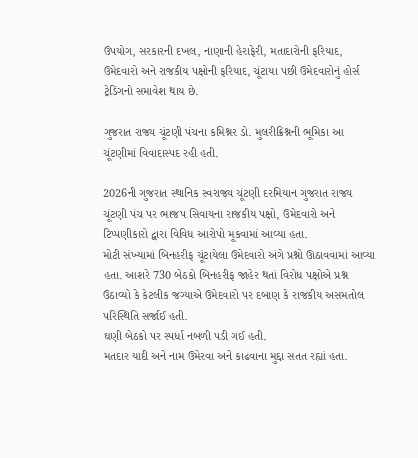ઉપયોગ, સરકારની દખલ, નાણાની હેરાફેરી, મતાદારોની ફરિયાદ,  ઉમેદવારો અને રાજકીય પક્ષોની ફરિયાદ, ચૂંટાયા પછી ઉમેદવારોનું હોર્સ ટ્રેડિંગનો સમાવેશ થાય છે.

ગુજરાત રાજ્ય ચૂંટણી પંચના કમિશ્નર ડો. મુલરીક્રિશ્નની ભૂમિકા આ ચૂંટણીમાં વિવાદાસ્પદ રહી હતી.

2026ની ગુજરાત સ્થાનિક સ્વરાજ્ય ચૂંટણી દરમિયાન ગુજરાત રાજ્ય ચૂંટણી પંચ પર ભાજપ સિવાયના રાજકીય પક્ષો, ઉમેદવારો અને ટિપ્પણીકારો દ્વારા વિવિધ આરોપો મૂકવામાં આવ્યા હતા.
મોટી સંખ્યામાં બિનહરીફ ચૂંટાયેલા ઉમેદવારો અંગે પ્રશ્નો ઊઠાવવામાં આવ્યા હતા. આશરે 730 બેઠકો બિનહરીફ જાહેર થતાં વિરોધ પક્ષોએ પ્રશ્ન ઉઠાવ્યો કે કેટલીક જગ્યાએ ઉમેદવારો પર દબાણ કે રાજકીય અસમતોલ પરિસ્થિતિ સર્જાઈ હતી.
ઘણી બેઠકો પર સ્પર્ધા નબળી પડી ગઈ હતી.
મતદાર યાદી અને નામ ઉમેરવા અને કાઢવાના મુદ્દા સતત રહ્યાં હતા.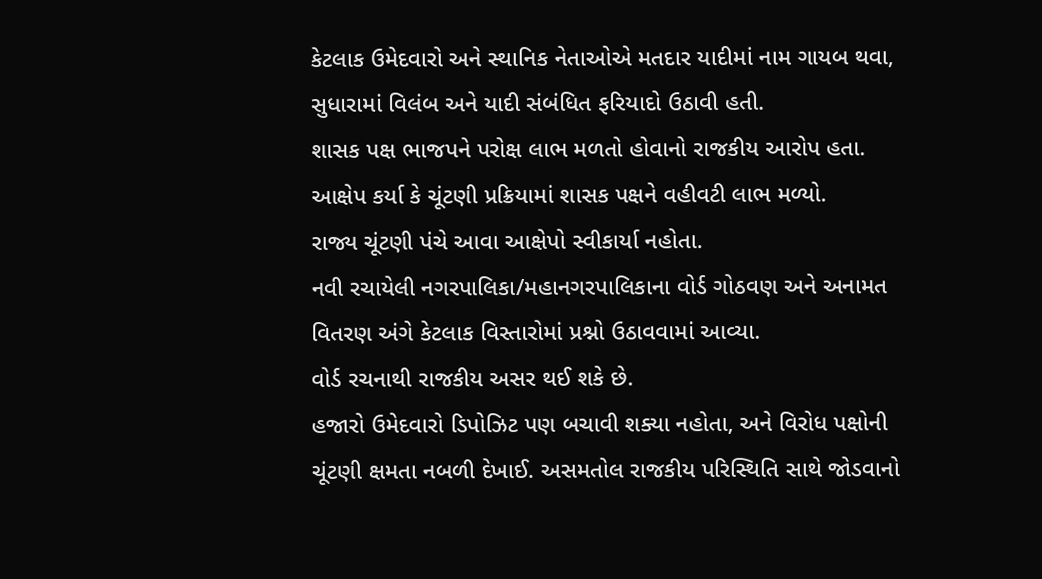કેટલાક ઉમેદવારો અને સ્થાનિક નેતાઓએ મતદાર યાદીમાં નામ ગાયબ થવા, સુધારામાં વિલંબ અને યાદી સંબંધિત ફરિયાદો ઉઠાવી હતી.
શાસક પક્ષ ભાજપને પરોક્ષ લાભ મળતો હોવાનો રાજકીય આરોપ હતા. આક્ષેપ કર્યા કે ચૂંટણી પ્રક્રિયામાં શાસક પક્ષને વહીવટી લાભ મળ્યો.
રાજ્ય ચૂંટણી પંચે આવા આક્ષેપો સ્વીકાર્યા નહોતા.
નવી રચાયેલી નગરપાલિકા/મહાનગરપાલિકાના વોર્ડ ગોઠવણ અને અનામત વિતરણ અંગે કેટલાક વિસ્તારોમાં પ્રશ્નો ઉઠાવવામાં આવ્યા.
વોર્ડ રચનાથી રાજકીય અસર થઈ શકે છે.
હજારો ઉમેદવારો ડિપોઝિટ પણ બચાવી શક્યા નહોતા, અને વિરોધ પક્ષોની ચૂંટણી ક્ષમતા નબળી દેખાઈ. અસમતોલ રાજકીય પરિસ્થિતિ સાથે જોડવાનો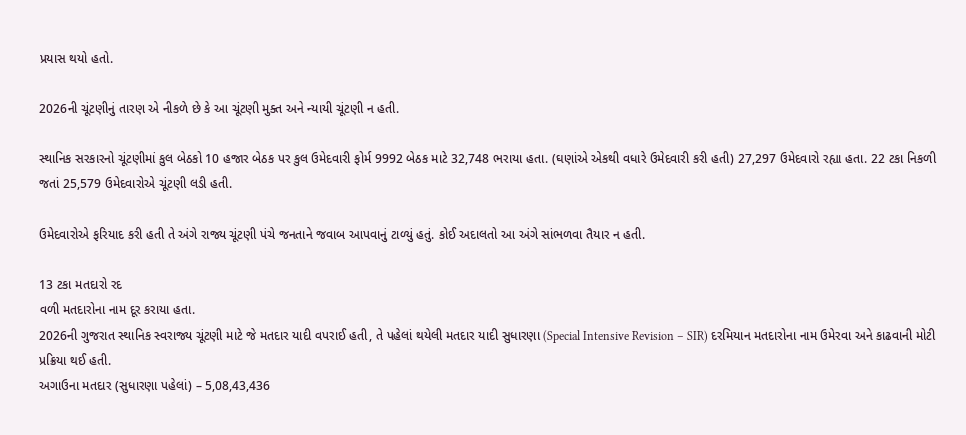પ્રયાસ થયો હતો.

2026ની ચૂંટણીનું તારણ એ નીકળે છે કે આ ચૂંટણી મુક્ત અને ન્યાયી ચૂંટણી ન હતી.

સ્થાનિક સરકારનો ચૂંટણીમાં કુલ બેઠકો 10 હજાર બેઠક પર કુલ ઉમેદવારી ફોર્મ 9992 બેઠક માટે 32,748 ભરાયા હતા. (ઘણાંએ એકથી વધારે ઉમેદવારી કરી હતી) 27,297 ઉમેદવારો રહ્યા હતા. 22 ટકા નિકળી જતાં 25,579 ઉમેદવારોએ ચૂંટણી લડી હતી.

ઉમેદવારોએ ફરિયાદ કરી હતી તે અંગે રાજ્ય ચૂંટણી પંચે જનતાને જવાબ આપવાનું ટાળ્યું હતું. કોઈ અદાલતો આ અંગે સાંભળવા તૈયાર ન હતી.

13 ટકા મતદારો રદ
વળી મતદારોના નામ દૂર કરાયા હતા.
2026ની ગુજરાત સ્થાનિક સ્વરાજ્ય ચૂંટણી માટે જે મતદાર યાદી વપરાઈ હતી, તે પહેલાં થયેલી મતદાર યાદી સુધારણા (Special Intensive Revision – SIR) દરમિયાન મતદારોના નામ ઉમેરવા અને કાઢવાની મોટી પ્રક્રિયા થઈ હતી.
અગાઉના મતદાર (સુધારણા પહેલાં) – 5,08,43,436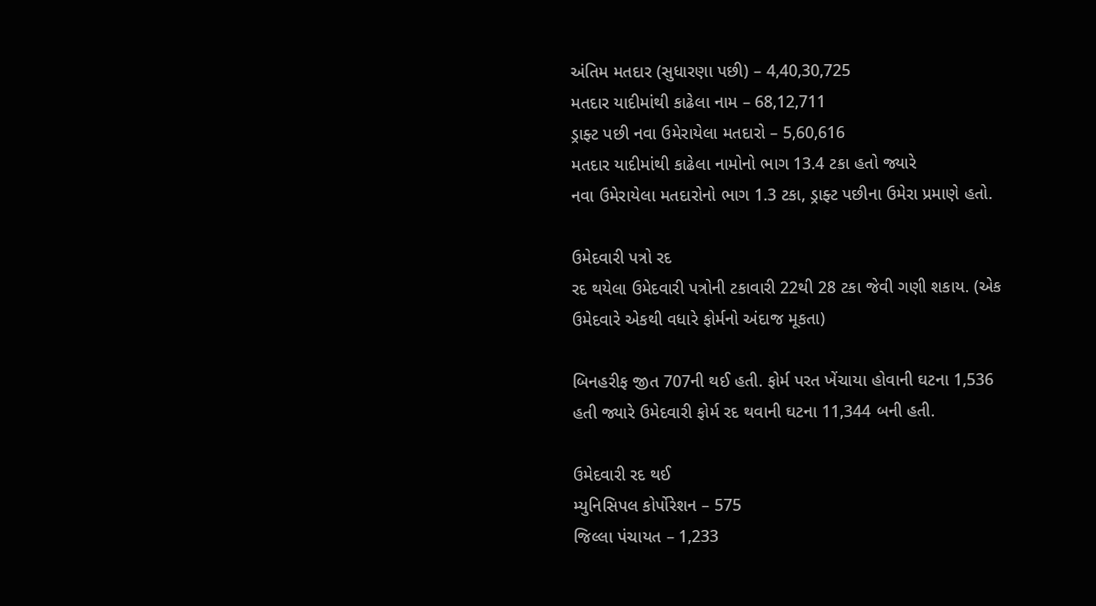અંતિમ મતદાર (સુધારણા પછી) – 4,40,30,725
મતદાર યાદીમાંથી કાઢેલા નામ – 68,12,711
ડ્રાફ્ટ પછી નવા ઉમેરાયેલા મતદારો – 5,60,616
મતદાર યાદીમાંથી કાઢેલા નામોનો ભાગ 13.4 ટકા હતો જ્યારે
નવા ઉમેરાયેલા મતદારોનો ભાગ 1.3 ટકા, ડ્રાફ્ટ પછીના ઉમેરા પ્રમાણે હતો.

ઉમેદવારી પત્રો રદ
રદ થયેલા ઉમેદવારી પત્રોની ટકાવારી 22થી 28 ટકા જેવી ગણી શકાય. (એક ઉમેદવારે એકથી વધારે ફોર્મનો અંદાજ મૂકતા)

બિનહરીફ જીત 707ની થઈ હતી. ફોર્મ પરત ખેંચાયા હોવાની ઘટના 1,536 હતી જ્યારે ઉમેદવારી ફોર્મ રદ થવાની ઘટના 11,344 બની હતી.

ઉમેદવારી રદ થઈ
મ્યુનિસિપલ કોર્પોરેશન – 575
જિલ્લા પંચાયત – 1,233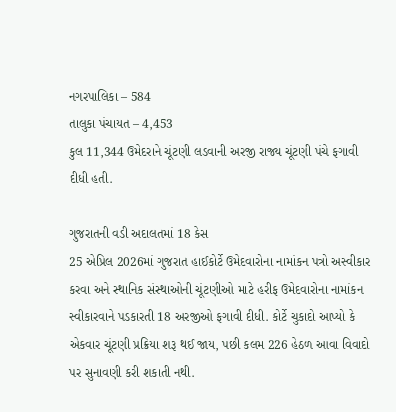નગરપાલિકા – 584
તાલુકા પંચાયત – 4,453
કુલ 11,344 ઉમેદરાને ચૂંટણી લડવાની અરજી રાજ્ય ચૂંટણી પંચે ફગાવી દીધી હતી.

ગુજરાતની વડી અદાલતમાં 18 કેસ
25 એપ્રિલ 2026માં ગુજરાત હાઈકોર્ટે ઉમેદવારોના નામાંકન પત્રો અસ્વીકાર કરવા અને સ્થાનિક સંસ્થાઓની ચૂંટણીઓ માટે હરીફ ઉમેદવારોના નામાંકન સ્વીકારવાને પડકારતી 18 અરજીઓ ફગાવી દીધી. કોર્ટે ચુકાદો આપ્યો કે એકવાર ચૂંટણી પ્રક્રિયા શરૂ થઈ જાય, પછી કલમ 226 હેઠળ આવા વિવાદો પર સુનાવણી કરી શકાતી નથી.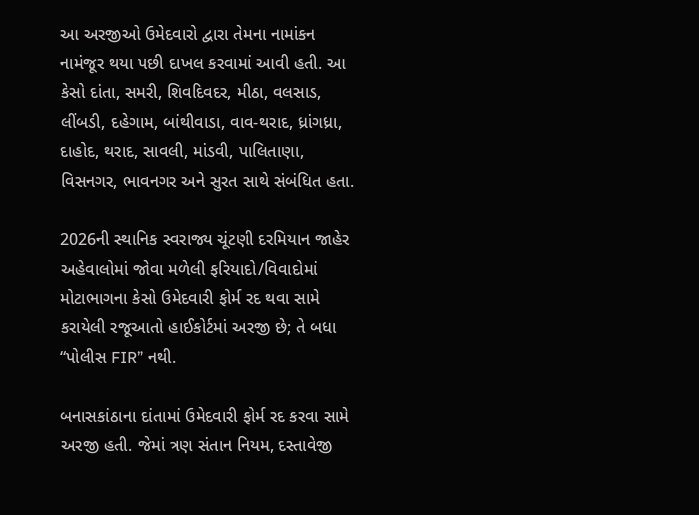આ અરજીઓ ઉમેદવારો દ્વારા તેમના નામાંકન નામંજૂર થયા પછી દાખલ કરવામાં આવી હતી. આ કેસો દાંતા, સમરી, શિવદિવદર, મીઠા, વલસાડ, લીંબડી, દહેગામ, બાંથીવાડા, વાવ-થરાદ, ધ્રાંગધ્રા, દાહોદ, થરાદ, સાવલી, માંડવી, પાલિતાણા, વિસનગર, ભાવનગર અને સુરત સાથે સંબંધિત હતા.

2026ની સ્થાનિક સ્વરાજ્ય ચૂંટણી દરમિયાન જાહેર અહેવાલોમાં જોવા મળેલી ફરિયાદો/વિવાદોમાં મોટાભાગના કેસો ઉમેદવારી ફોર્મ રદ થવા સામે કરાયેલી રજૂઆતો હાઈકોર્ટમાં અરજી છે; તે બધા “પોલીસ FIR” નથી.

બનાસકાંઠાના દાંતામાં ઉમેદવારી ફોર્મ રદ કરવા સામે અરજી હતી. જેમાં ત્રણ સંતાન નિયમ, દસ્તાવેજી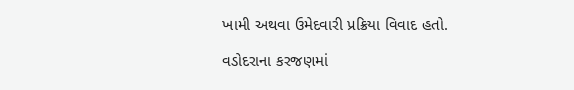ખામી અથવા ઉમેદવારી પ્રક્રિયા વિવાદ હતો.

વડોદરાના કરજણમાં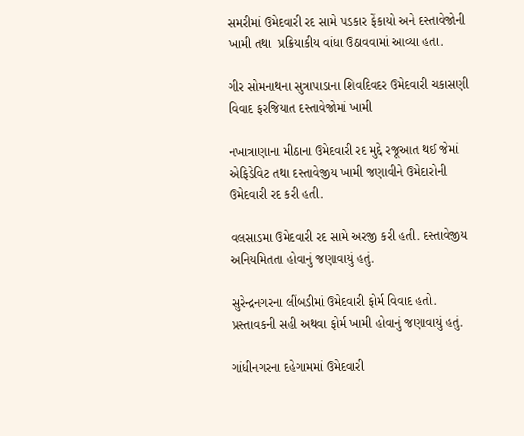સમરીમાં ઉમેદવારી રદ સામે પડકાર ફેંકાયો અને દસ્તાવેજોની ખામી તથા  પ્રક્રિયાકીય વાંધા ઉઠાવવામાં આવ્યા હતા.

ગીર સોમનાથના સુત્રાપાડાના શિવદિવદર ઉમેદવારી ચકાસણી વિવાદ ફરજિયાત દસ્તાવેજોમાં ખામી

નખાત્રાણાના મીઠાના ઉમેદવારી રદ મુદ્દે રજૂઆત થઈ જેમાં એફિડેવિટ તથા દસ્તાવેજીય ખામી જણાવીને ઉમેદારોની ઉમેદવારી રદ કરી હતી.

વલસાડમા ઉમેદવારી રદ સામે અરજી કરી હતી. દસ્તાવેજીય અનિયમિતતા હોવાનું જણાવાયું હતું.

સુરેન્દ્રનગરના લીંબડીમાં ઉમેદવારી ફોર્મ વિવાદ હતો. પ્રસ્તાવકની સહી અથવા ફોર્મ ખામી હોવાનું જણાવાયું હતું.

ગાંધીનગરના દહેગામમાં ઉમેદવારી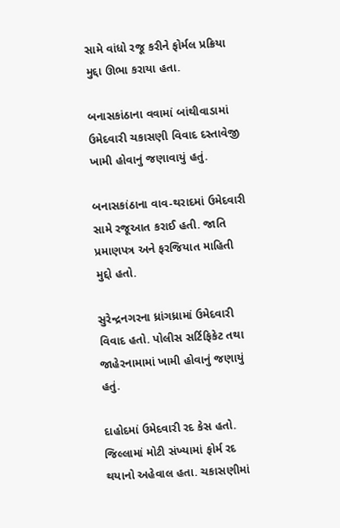સામે વાંધો રજૂ કરીને ફોર્મલ પ્રક્રિયા મુદ્દા ઊભા કરાયા હતા.

બનાસકાંઠાના વવામાં બાંથીવાડામાં ઉમેદવારી ચકાસણી વિવાદ દસ્તાવેજી ખામી હોવાનું જણાવાયું હતું.

બનાસકાંઠાના વાવ-થરાદમાં ઉમેદવારી સામે રજૂઆત કરાઈ હતી. જાતિ પ્રમાણપત્ર અને ફરજિયાત માહિતી મુદ્દો હતો.

સુરેન્દ્રનગરના ધ્રાંગધ્રામાં ઉમેદવારી વિવાદ હતો. પોલીસ સર્ટિફિકેટ તથા જાહેરનામામાં ખામી હોવાનું જણાયું હતું.

દાહોદમાં ઉમેદવારી રદ કેસ હતો. જિલ્લામાં મોટી સંખ્યામાં ફોર્મ રદ થયાનો અહેવાલ હતા. ચકાસણીમાં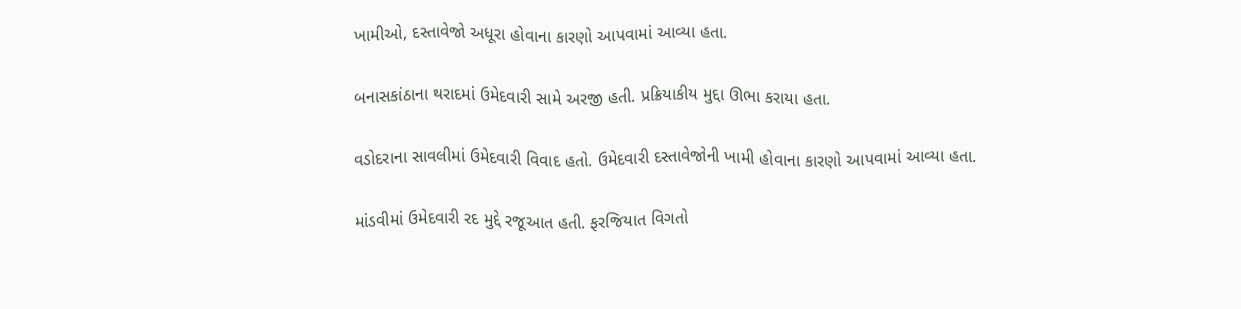ખામીઓ, દસ્તાવેજો અધૂરા હોવાના કારણો આપવામાં આવ્યા હતા.

બનાસકાંઠાના થરાદમાં ઉમેદવારી સામે અરજી હતી. પ્રક્રિયાકીય મુદ્દા ઊભા કરાયા હતા.

વડોદરાના સાવલીમાં ઉમેદવારી વિવાદ હતો. ઉમેદવારી દસ્તાવેજોની ખામી હોવાના કારણો આપવામાં આવ્યા હતા.

માંડવીમાં ઉમેદવારી રદ મુદ્દે રજૂઆત હતી. ફરજિયાત વિગતો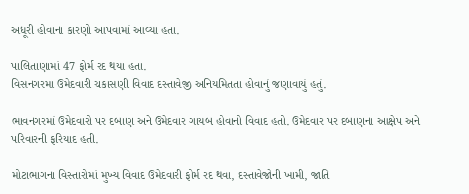અધૂરી હોવાના કારણો આપવામાં આવ્યા હતા.

પાલિતાણામાં 47 ફોર્મ રદ થયા હતા.
વિસનગરમા ઉમેદવારી ચકાસણી વિવાદ દસ્તાવેજી અનિયમિતતા હોવાનું જણાવાયું હતું.

ભાવનગરમાં ઉમેદવારો પર દબાણ અને ઉમેદવાર ગાયબ હોવાનો વિવાદ હતો. ઉમેદવાર પર દબાણના આક્ષેપ અને પરિવારની ફરિયાદ હતી.

મોટાભાગના વિસ્તારોમાં મુખ્ય વિવાદ ઉમેદવારી ફોર્મ રદ થવા, દસ્તાવેજોની ખામી, જાતિ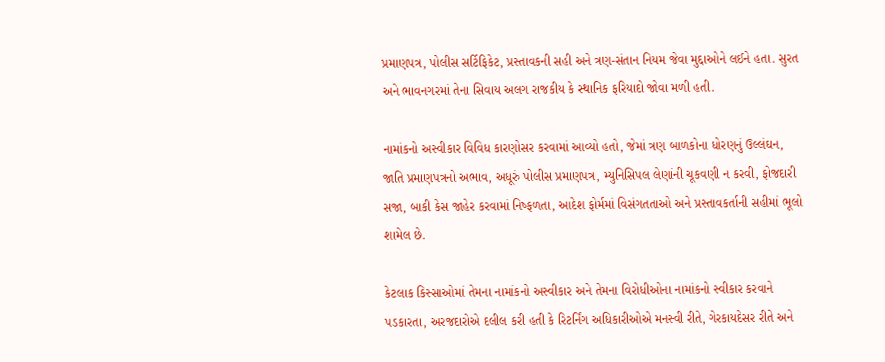પ્રમાણપત્ર, પોલીસ સર્ટિફિકેટ, પ્રસ્તાવકની સહી અને ત્રણ-સંતાન નિયમ જેવા મુદ્દાઓને લઈને હતા. સુરત અને ભાવનગરમાં તેના સિવાય અલગ રાજકીય કે સ્થાનિક ફરિયાદો જોવા મળી હતી.

નામાંકનો અસ્વીકાર વિવિધ કારણોસર કરવામાં આવ્યો હતો, જેમાં ત્રણ બાળકોના ધોરણનું ઉલ્લંઘન, જાતિ પ્રમાણપત્રનો અભાવ, અધૂરું પોલીસ પ્રમાણપત્ર, મ્યુનિસિપલ લેણાંની ચૂકવણી ન કરવી, ફોજદારી સજા, બાકી કેસ જાહેર કરવામાં નિષ્ફળતા, આદેશ ફોર્મમાં વિસંગતતાઓ અને પ્રસ્તાવકર્તાની સહીમાં ભૂલો શામેલ છે.

કેટલાક કિસ્સાઓમાં તેમના નામાંકનો અસ્વીકાર અને તેમના વિરોધીઓના નામાંકનો સ્વીકાર કરવાને પડકારતા, અરજદારોએ દલીલ કરી હતી કે રિટર્નિંગ અધિકારીઓએ મનસ્વી રીતે, ગેરકાયદેસર રીતે અને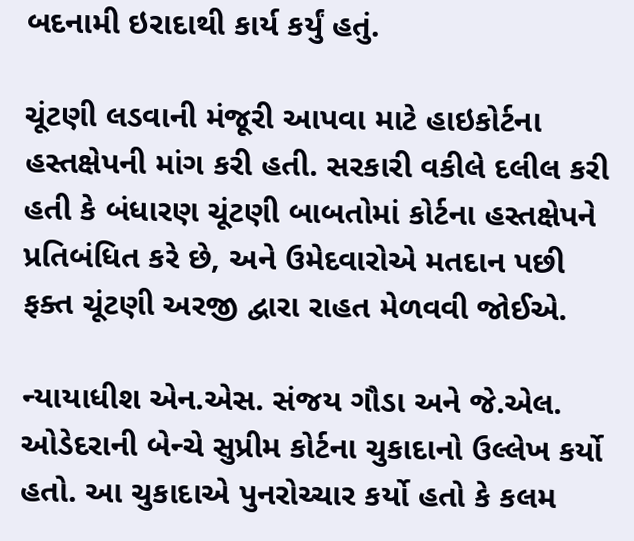બદનામી ઇરાદાથી કાર્ય કર્યું હતું.

ચૂંટણી લડવાની મંજૂરી આપવા માટે હાઇકોર્ટના હસ્તક્ષેપની માંગ કરી હતી. સરકારી વકીલે દલીલ કરી હતી કે બંધારણ ચૂંટણી બાબતોમાં કોર્ટના હસ્તક્ષેપને પ્રતિબંધિત કરે છે, અને ઉમેદવારોએ મતદાન પછી ફક્ત ચૂંટણી અરજી દ્વારા રાહત મેળવવી જોઈએ.

ન્યાયાધીશ એન.એસ. સંજય ગૌડા અને જે.એલ. ઓડેદરાની બેન્ચે સુપ્રીમ કોર્ટના ચુકાદાનો ઉલ્લેખ કર્યો હતો. આ ચુકાદાએ પુનરોચ્ચાર કર્યો હતો કે કલમ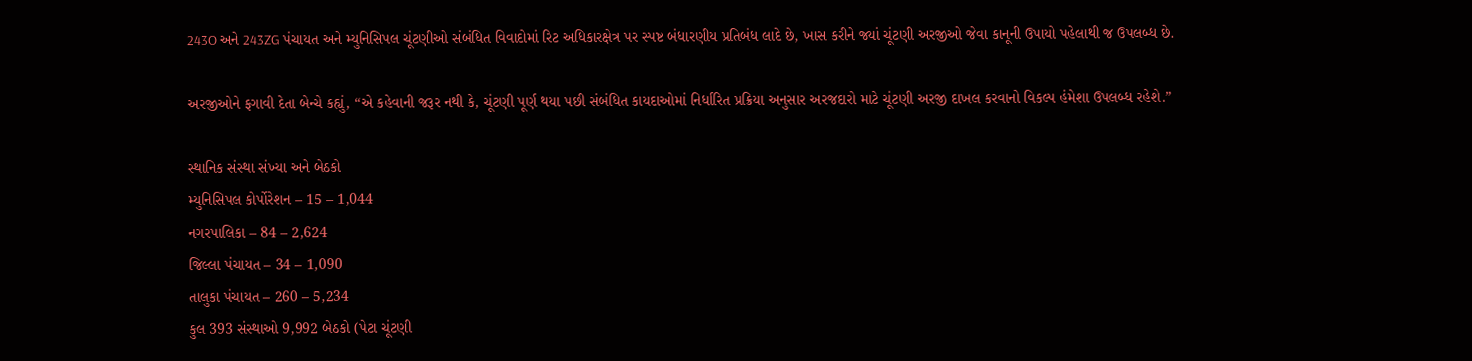243O અને 243ZG પંચાયત અને મ્યુનિસિપલ ચૂંટણીઓ સંબંધિત વિવાદોમાં રિટ અધિકારક્ષેત્ર પર સ્પષ્ટ બંધારણીય પ્રતિબંધ લાદે છે, ખાસ કરીને જ્યાં ચૂંટણી અરજીઓ જેવા કાનૂની ઉપાયો પહેલાથી જ ઉપલબ્ધ છે.

અરજીઓને ફગાવી દેતા બેન્ચે કહ્યું, “એ કહેવાની જરૂર નથી કે, ચૂંટણી પૂર્ણ થયા પછી સંબંધિત કાયદાઓમાં નિર્ધારિત પ્રક્રિયા અનુસાર અરજદારો માટે ચૂંટણી અરજી દાખલ કરવાનો વિકલ્પ હંમેશા ઉપલબ્ધ રહેશે.”

સ્થાનિક સંસ્થા સંખ્યા અને બેઠકો
મ્યુનિસિપલ કોર્પોરેશન – 15 – 1,044
નગરપાલિકા – 84 – 2,624
જિલ્લા પંચાયત – 34 – 1,090
તાલુકા પંચાયત – 260 – 5,234
કુલ 393 સંસ્થાઓ 9,992 બેઠકો (પેટા ચૂંટણી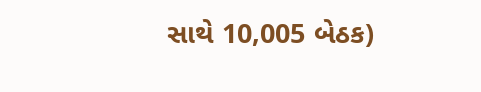સાથે 10,005 બેઠક)